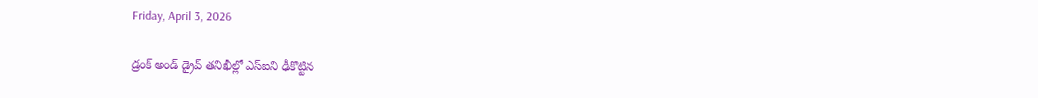Friday, April 3, 2026

డ్రంక్ అండ్ డ్రైవ్ తనిఖీల్లో ఎస్ఐని ఢీకొట్టిన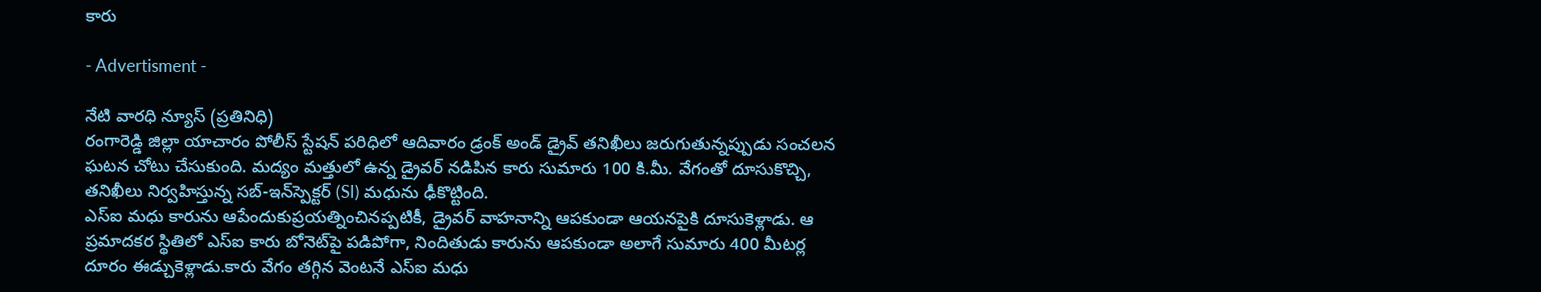కారు

- Advertisment -

నేటి వారధి న్యూస్ (ప్రతినిధి)
రంగారెడ్డి జిల్లా యాచారం పోలీస్ స్టేషన్ పరిధిలో ఆదివారం డ్రంక్ అండ్ డ్రైవ్ తనిఖీలు జరుగుతున్నప్పుడు సంచలన ఘటన చోటు చేసుకుంది. మద్యం మత్తులో ఉన్న డ్రైవర్ నడిపిన కారు సుమారు 100 కి.మీ. వేగంతో దూసుకొచ్చి, తనిఖీలు నిర్వహిస్తున్న సబ్-ఇన్‌స్పెక్టర్ (SI) మధును ఢీకొట్టింది.
ఎస్ఐ మధు కారును ఆపేందుకుప్రయత్నించినప్పటికీ, డ్రైవర్ వాహనాన్ని ఆపకుండా ఆయనపైకి దూసుకెళ్లాడు. ఆ ప్రమాదకర స్థితిలో ఎస్ఐ కారు బోనెట్‌పై పడిపోగా, నిందితుడు కారును ఆపకుండా అలాగే సుమారు 400 మీటర్ల దూరం ఈడ్చుకెళ్లాడు.కారు వేగం తగ్గిన వెంటనే ఎస్ఐ మధు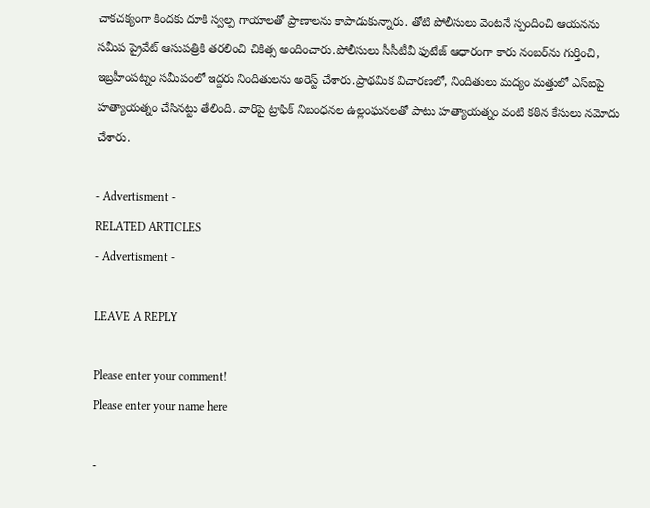చాకచక్యంగా కిందకు దూకి స్వల్ప గాయాలతో ప్రాణాలను కాపాడుకున్నారు. తోటి పోలీసులు వెంటనే స్పందించి ఆయనను సమీప ప్రైవేట్ ఆసుపత్రికి తరలించి చికిత్స అందించారు.పోలీసులు సీసీటీవీ ఫుటేజ్ ఆధారంగా కారు నంబర్‌ను గుర్తించి, ఇబ్రహీంపట్నం సమీపంలో ఇద్దరు నిందితులను అరెస్ట్ చేశారు.ప్రాథమిక విచారణలో, నిందితులు మద్యం మత్తులో ఎస్ఐపై హత్యాయత్నం చేసినట్టు తేలింది. వారిపై ట్రాఫిక్ నిబంధనల ఉల్లంఘనలతో పాటు హత్యాయత్నం వంటి కఠిన కేసులు నమోదు చేశారు.

- Advertisment -
RELATED ARTICLES
- Advertisment -

LEAVE A REPLY

Please enter your comment!
Please enter your name here

-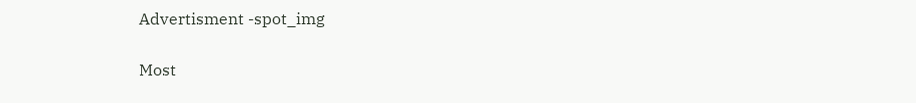Advertisment -spot_img

Most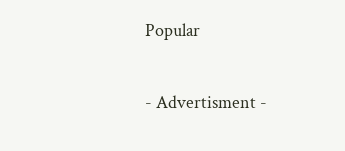Popular

- Advertisment -